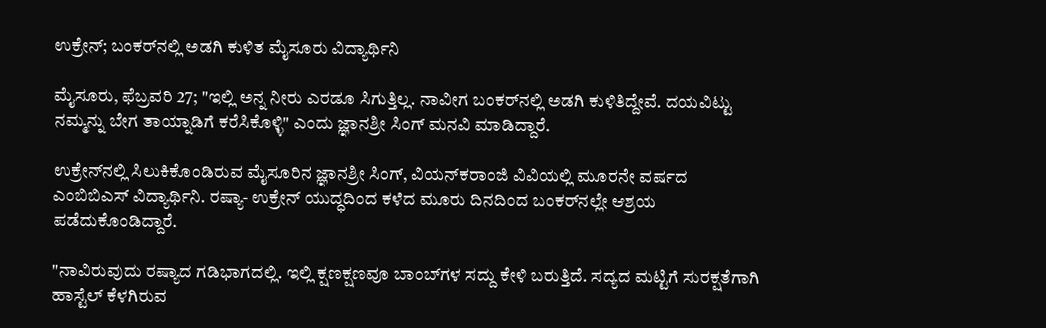ಉಕ್ರೇನ್; ಬಂಕರ್‌ನಲ್ಲಿ ಅಡಗಿ ಕುಳಿತ ಮೈಸೂರು ವಿದ್ಯಾರ್ಥಿನಿ

ಮೈಸೂರು, ಫೆಬ್ರವರಿ 27; "ಇಲ್ಲಿ ಅನ್ನ ನೀರು ಎರಡೂ ಸಿಗುತ್ತಿಲ್ಲ. ನಾವೀಗ ಬಂಕರ್‌ನಲ್ಲಿ ಅಡಗಿ ಕುಳಿತಿದ್ದೇವೆ. ದಯವಿಟ್ಟು ನಮ್ಮನ್ನು ಬೇಗ ತಾಯ್ನಾಡಿಗೆ ಕರೆಸಿಕೊಳ್ಳಿ" ಎಂದು ಜ್ಞಾನಶ್ರೀ ಸಿಂಗ್ ಮನವಿ ಮಾಡಿದ್ದಾರೆ.

ಉಕ್ರೇನ್‌ನಲ್ಲಿ ಸಿಲುಕಿಕೊಂಡಿರುವ ಮೈಸೂರಿನ ಜ್ಞಾನಶ್ರೀ ಸಿಂಗ್, ವಿಯನ್‌ಕರಾಂಜಿ ವಿವಿಯಲ್ಲಿ ಮೂರನೇ ವರ್ಷದ ಎಂಬಿಬಿಎಸ್ ವಿದ್ಯಾರ್ಥಿನಿ. ರಷ್ಯಾ- ಉಕ್ರೇನ್ ಯುದ್ಧದಿಂದ ಕಳೆದ ಮೂರು ದಿನದಿಂದ ಬಂಕರ್‌ನಲ್ಲೇ ಆಶ್ರಯ ಪಡೆದುಕೊಂಡಿದ್ದಾರೆ.

"ನಾವಿರುವುದು ರಷ್ಯಾದ ಗಡಿಭಾಗದಲ್ಲಿ. ಇಲ್ಲಿ ಕ್ಷಣಕ್ಷಣವೂ ಬಾಂಬ್‌ಗಳ ಸದ್ದು ಕೇಳಿ ಬರುತ್ತಿದೆ. ಸದ್ಯದ ಮಟ್ಟಿಗೆ ಸುರಕ್ಷತೆಗಾಗಿ ಹಾಸ್ಟೆಲ್ ಕೆಳಗಿರುವ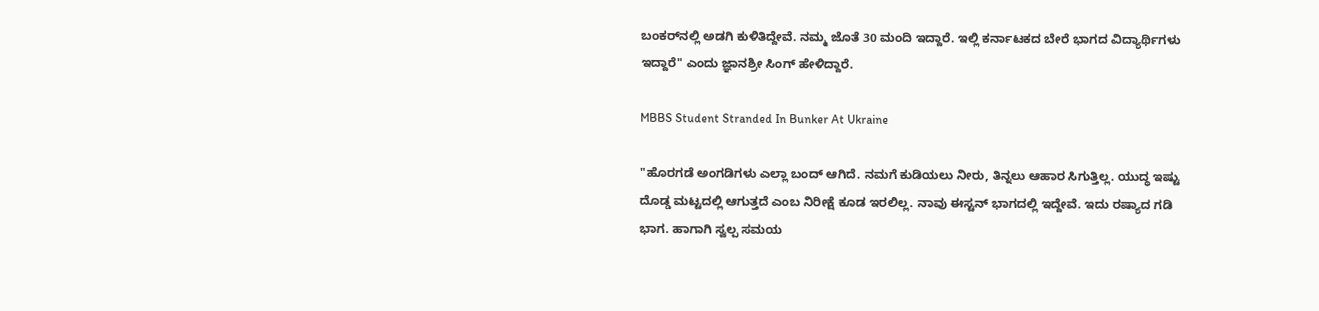ಬಂಕರ್‌ನಲ್ಲಿ ಅಡಗಿ ಕುಳಿತಿದ್ದೇವೆ. ನಮ್ಮ ಜೊತೆ 30 ಮಂದಿ ಇದ್ದಾರೆ. ಇಲ್ಲಿ ಕರ್ನಾಟಕದ ಬೇರೆ ಭಾಗದ ವಿದ್ಯಾರ್ಥಿಗಳು ಇದ್ದಾರೆ" ಎಂದು ಜ್ಞಾನಶ್ರೀ ಸಿಂಗ್ ಹೇಳಿದ್ದಾರೆ.

MBBS Student Stranded In Bunker At Ukraine

"ಹೊರಗಡೆ ಅಂಗಡಿಗಳು ಎಲ್ಲಾ ಬಂದ್ ಆಗಿದೆ. ನಮಗೆ ಕುಡಿಯಲು ನೀರು, ತಿನ್ನಲು ಆಹಾರ ಸಿಗುತ್ತಿಲ್ಲ. ಯುದ್ಧ ಇಷ್ಟು ದೊಡ್ಡ ಮಟ್ಟದಲ್ಲಿ ಆಗುತ್ತದೆ ಎಂಬ ನಿರೀಕ್ಷೆ ಕೂಡ ಇರಲಿಲ್ಲ. ನಾವು ಈಸ್ಟನ್ ಭಾಗದಲ್ಲಿ ಇದ್ದೇವೆ. ಇದು ರಷ್ಯಾದ ಗಡಿ ಭಾಗ. ಹಾಗಾಗಿ ಸ್ವಲ್ಪ ಸಮಯ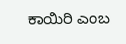ಕಾಯಿರಿ ಎಂಬ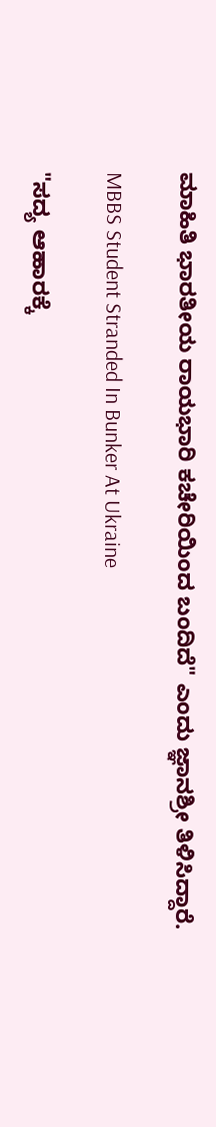ಮಾಹಿತಿ ಭಾರತೀಯ ರಾಯಭಾರಿ ಕಚೇರಿಯಿಂದ ಬಂದಿದೆ" ಎಂದು ಜ್ಞಾನಶ್ರೀ ತಿಳಿಸಿದ್ದಾರೆ.

MBBS Student Stranded In Bunker At Ukraine

"ಸದ್ಯ ಆಹಾರಕ್ಕೆ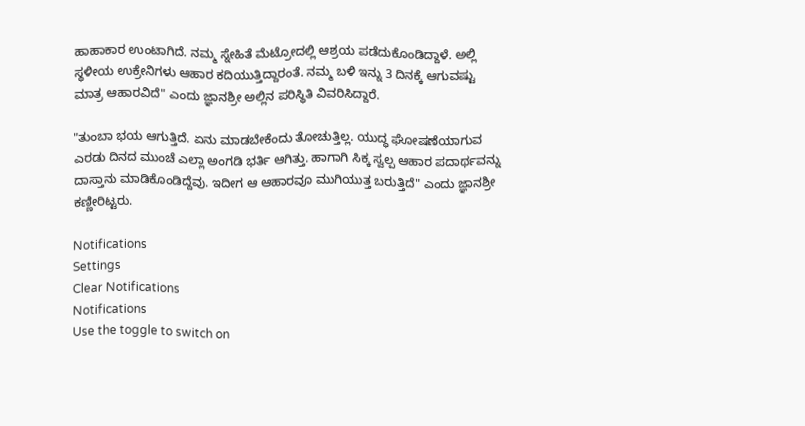ಹಾಹಾಕಾರ ಉಂಟಾಗಿದೆ. ನಮ್ಮ ಸ್ನೇಹಿತೆ ಮೆಟ್ರೋದಲ್ಲಿ ಆಶ್ರಯ ಪಡೆದುಕೊಂಡಿದ್ದಾಳೆ. ಅಲ್ಲಿ ಸ್ಥಳೀಯ ಉಕ್ರೇನಿಗಳು ಆಹಾರ ಕದಿಯುತ್ತಿದ್ದಾರಂತೆ. ನಮ್ಮ ಬಳಿ ಇನ್ನು 3 ದಿನಕ್ಕೆ ಆಗುವಷ್ಟು ಮಾತ್ರ ಆಹಾರವಿದೆ" ಎಂದು ಜ್ಞಾನಶ್ರೀ ಅಲ್ಲಿನ ಪರಿಸ್ಥಿತಿ ವಿವರಿಸಿದ್ದಾರೆ.

"ತುಂಬಾ ಭಯ ಆಗುತ್ತಿದೆ. ಏನು ಮಾಡಬೇಕೆಂದು ತೋಚುತ್ತಿಲ್ಲ. ಯುದ್ಧ ಘೋಷಣೆಯಾಗುವ ಎರಡು ದಿನದ ಮುಂಚೆ ಎಲ್ಲಾ ಅಂಗಡಿ ಭರ್ತಿ ಆಗಿತ್ತು. ಹಾಗಾಗಿ ಸಿಕ್ಕ ಸ್ವಲ್ಪ ಆಹಾರ ಪದಾರ್ಥವನ್ನು ದಾಸ್ತಾನು ಮಾಡಿಕೊಂಡಿದ್ದೆವು. ಇದೀಗ ಆ ಆಹಾರವೂ ಮುಗಿಯುತ್ತ ಬರುತ್ತಿದೆ" ಎಂದು ಜ್ಞಾನಶ್ರೀ ಕಣ್ಣೀರಿಟ್ಟರು.

Notifications
Settings
Clear Notifications
Notifications
Use the toggle to switch on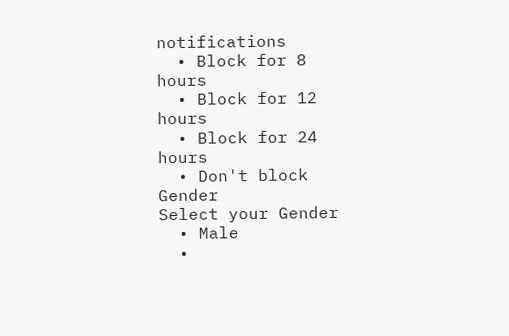notifications
  • Block for 8 hours
  • Block for 12 hours
  • Block for 24 hours
  • Don't block
Gender
Select your Gender
  • Male
  •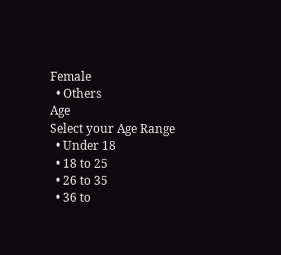Female
  • Others
Age
Select your Age Range
  • Under 18
  • 18 to 25
  • 26 to 35
  • 36 to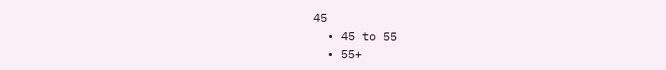45
  • 45 to 55
  • 55+